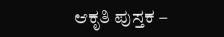ಆಕೃತಿ ಪುಸ್ತಕ –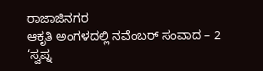ರಾಜಾಜಿನಗರ
ಆಕೃತಿ ಅಂಗಳದಲ್ಲಿ ನವೆಂಬರ್ ಸಂವಾದ – 2
‘ಸ್ವಪ್ನ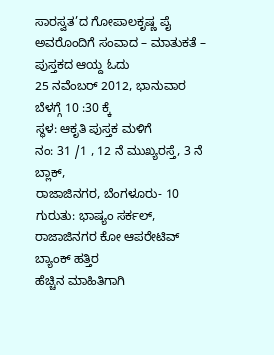ಸಾರಸ್ವತ’ದ ಗೋಪಾಲಕೃಷ್ಣ ಪೈ ಅವರೊಂದಿಗೆ ಸಂವಾದ – ಮಾತುಕತೆ – ಪುಸ್ತಕದ ಆಯ್ದ ಓದು
25 ನವೆಂಬರ್ 2012, ಭಾನುವಾರ
ಬೆಳಗ್ಗೆ 10 :30 ಕ್ಕೆ
ಸ್ಥಳ: ಆಕೃತಿ ಪುಸ್ತಕ ಮಳಿಗೆ
ನಂ: 31 /1 , 12 ನೆ ಮುಖ್ಯರಸ್ತೆ, 3 ನೆ ಬ್ಲಾಕ್,
ರಾಜಾಜಿನಗರ, ಬೆಂಗಳೂರು- 10
ಗುರುತು: ಭಾಷ್ಯಂ ಸರ್ಕಲ್, ರಾಜಾಜಿನಗರ ಕೋ ಆಪರೇಟಿವ್ ಬ್ಯಾಂಕ್ ಹತ್ತಿರ
ಹೆಚ್ಚಿನ ಮಾಹಿತಿಗಾಗಿ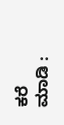ಕರೆ ಮಾಡಿ :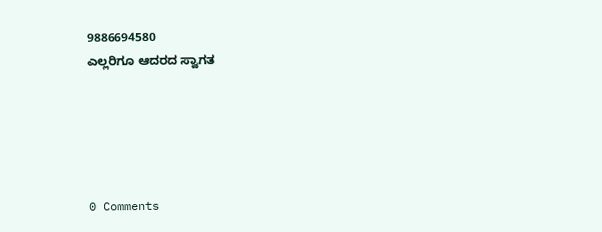9886694580
ಎಲ್ಲರಿಗೂ ಆದರದ ಸ್ವಾಗತ





0 Comments